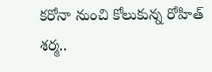కరోనా నుంచి కోలుకున్న రోహిత్ శర్మ..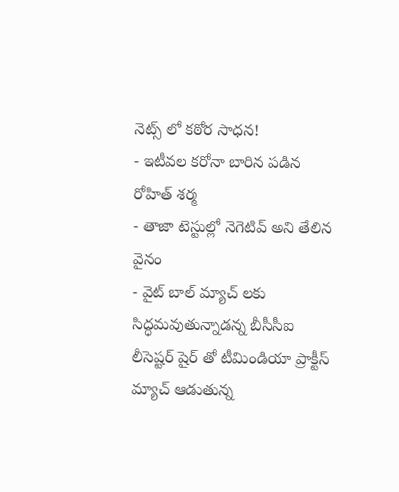నెట్స్ లో కఠోర సాధన!
- ఇటీవల కరోనా బారిన పడిన రోహిత్ శర్మ
- తాజా టెస్టుల్లో నెగెటివ్ అని తేలిన వైనం
- వైట్ బాల్ మ్యాచ్ లకు సిద్ధమవుతున్నాడన్న బీసీసీఐ
లీసెష్టర్ షైర్ తో టీమిండియా ప్రాక్టీస్ మ్యాచ్ ఆడుతున్న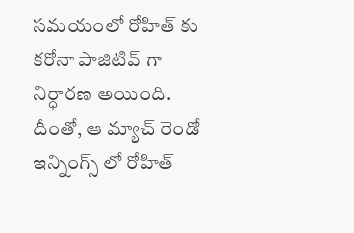సమయంలో రోహిత్ కు కరోనా పాజిటివ్ గా నిర్ధారణ అయింది. దీంతో, ఆ మ్యాచ్ రెండో ఇన్నింగ్స్ లో రోహిత్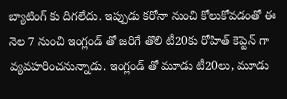బ్యాటింగ్ కు దిగలేదు. ఇప్పుడు కరోనా నుంచి కోలుకోవడంతో ఈ నెల 7 నుంచి ఇంగ్లండ్ తో జరిగే తొలి టీ20కు రోహిత్ కెప్టెన్ గా వ్యవహరించనున్నాడు. ఇంగ్లండ్ తో మూడు టీ20లు, మూడు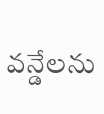వన్డేలను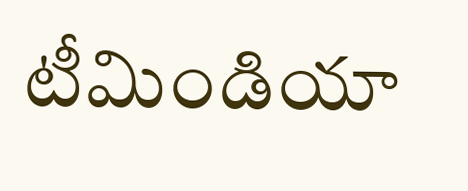టీమిండియా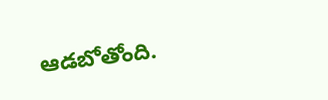ఆడబోతోంది.